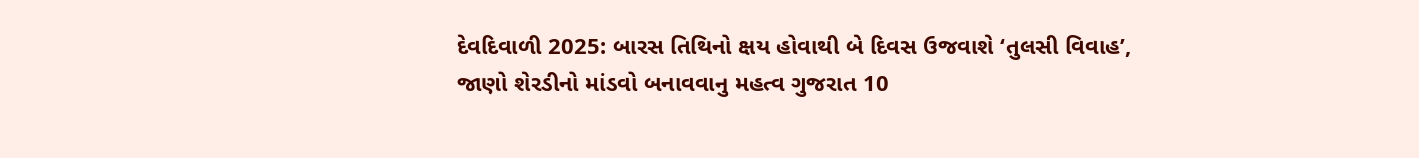દેવદિવાળી 2025: બારસ તિથિનો ક્ષય હોવાથી બે દિવસ ઉજવાશે ‘તુલસી વિવાહ’, જાણો શેરડીનો માંડવો બનાવવાનુ મહત્વ ગુજરાત 10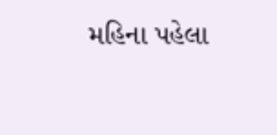મહિના પહેલા